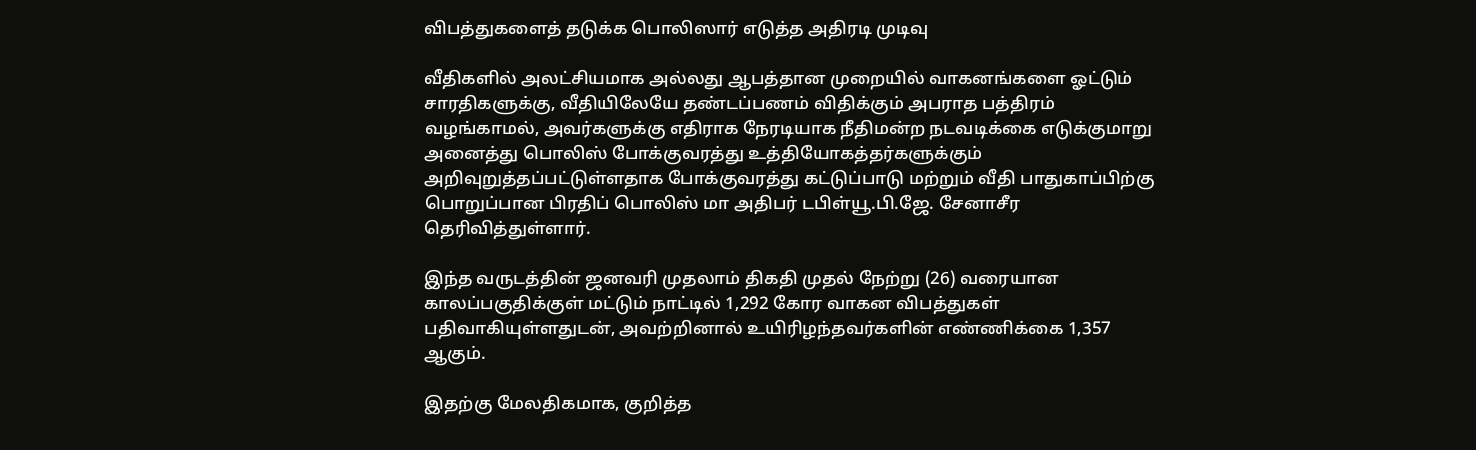விபத்துகளைத் தடுக்க பொலிஸார் எடுத்த அதிரடி முடிவு

வீதிகளில் அலட்சியமாக அல்லது ஆபத்தான முறையில் வாகனங்களை ஓட்டும் சாரதிகளுக்கு, வீதியிலேயே தண்டப்பணம் விதிக்கும் அபராத பத்திரம் வழங்காமல், அவர்களுக்கு எதிராக நேரடியாக நீதிமன்ற நடவடிக்கை எடுக்குமாறு அனைத்து பொலிஸ் போக்குவரத்து உத்தியோகத்தர்களுக்கும் அறிவுறுத்தப்பட்டுள்ளதாக போக்குவரத்து கட்டுப்பாடு மற்றும் வீதி பாதுகாப்பிற்கு பொறுப்பான பிரதிப் பொலிஸ் மா அதிபர் டபிள்யூ.பி.ஜே. சேனாசீர தெரிவித்துள்ளார்.

இந்த வருடத்தின் ஜனவரி முதலாம் திகதி முதல் நேற்று (26) வரையான காலப்பகுதிக்குள் மட்டும் நாட்டில் 1,292 கோர வாகன விபத்துகள் பதிவாகியுள்ளதுடன், அவற்றினால் உயிரிழந்தவர்களின் எண்ணிக்கை 1,357 ஆகும்.

இதற்கு மேலதிகமாக, குறித்த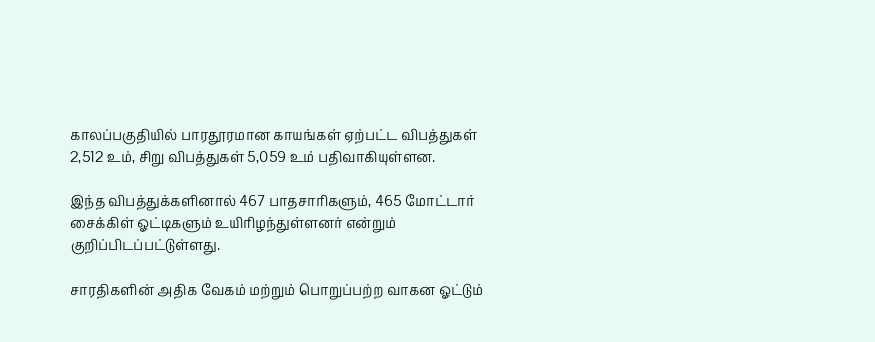காலப்பகுதியில் பாரதூரமான காயங்கள் ஏற்பட்ட விபத்துகள் 2,512 உம், சிறு விபத்துகள் 5,059 உம் பதிவாகியுள்ளன.

இந்த விபத்துக்களினால் 467 பாதசாரிகளும், 465 மோட்டார் சைக்கிள் ஓட்டிகளும் உயிரிழந்துள்ளனர் என்றும் குறிப்பிடப்பட்டுள்ளது.

சாரதிகளின் அதிக வேகம் மற்றும் பொறுப்பற்ற வாகன ஓட்டும்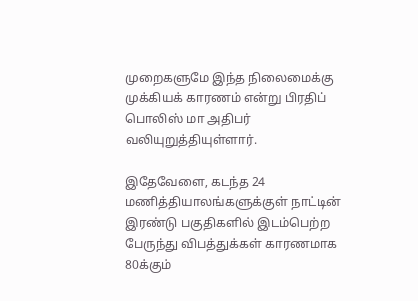முறைகளுமே இந்த நிலைமைக்கு முக்கியக் காரணம் என்று பிரதிப் பொலிஸ் மா அதிபர் வலியுறுத்தியுள்ளார்.

இதேவேளை, கடந்த 24 மணித்தியாலங்களுக்குள் நாட்டின் இரண்டு பகுதிகளில் இடம்பெற்ற பேருந்து விபத்துக்கள் காரணமாக 80க்கும்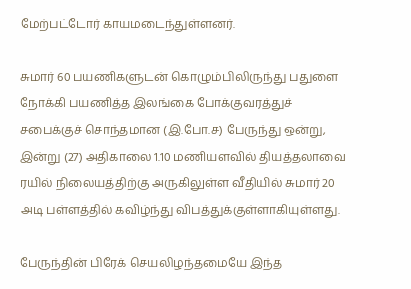மேற்பட்டோர் காயமடைந்துள்ளனர்.

சுமார் 60 பயணிகளுடன் கொழும்பிலிருந்து பதுளை நோக்கி பயணித்த இலங்கை போக்குவரத்துச் சபைக்குச் சொந்தமான (இ.போ.ச) பேருந்து ஒன்று, இன்று (27) அதிகாலை 1.10 மணியளவில் தியத்தலாவை ரயில் நிலையத்திற்கு அருகிலுள்ள வீதியில் சுமார் 20 அடி பள்ளத்தில் கவிழ்ந்து விபத்துக்குள்ளாகியுள்ளது.

பேருந்தின் பிரேக் செயலிழந்தமையே இந்த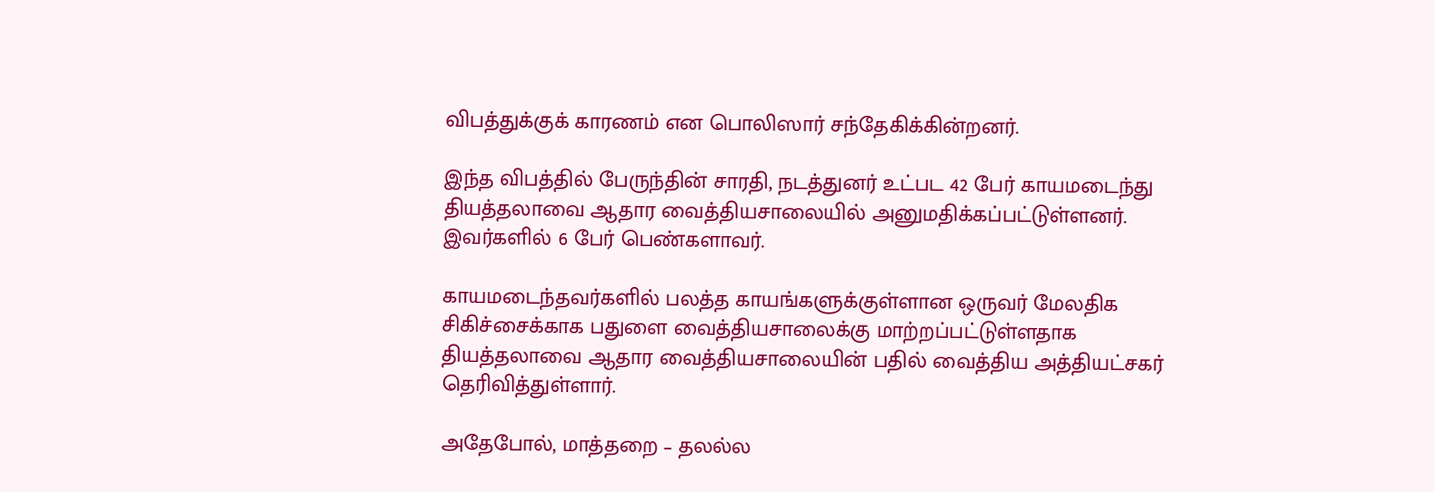விபத்துக்குக் காரணம் என பொலிஸார் சந்தேகிக்கின்றனர்.

இந்த விபத்தில் பேருந்தின் சாரதி, நடத்துனர் உட்பட 42 பேர் காயமடைந்து தியத்தலாவை ஆதார வைத்தியசாலையில் அனுமதிக்கப்பட்டுள்ளனர். இவர்களில் 6 பேர் பெண்களாவர்.

காயமடைந்தவர்களில் பலத்த காயங்களுக்குள்ளான ஒருவர் மேலதிக சிகிச்சைக்காக பதுளை வைத்தியசாலைக்கு மாற்றப்பட்டுள்ளதாக தியத்தலாவை ஆதார வைத்தியசாலையின் பதில் வைத்திய அத்தியட்சகர் தெரிவித்துள்ளார்.

அதேபோல், மாத்தறை – தலல்ல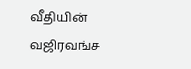வீதியின் வஜிரவங்ச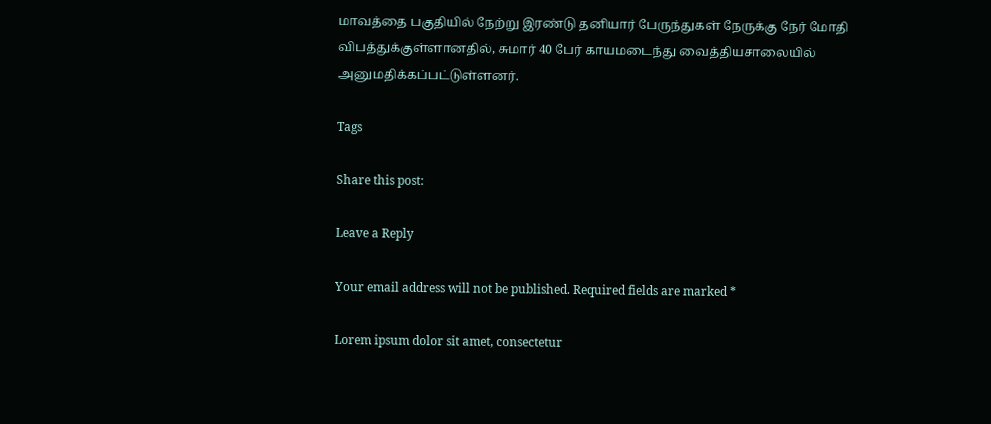மாவத்தை பகுதியில் நேற்று இரண்டு தனியார் பேருந்துகள் நேருக்கு நேர் மோதி விபத்துக்குள்ளானதில், சுமார் 40 பேர் காயமடைந்து வைத்தியசாலையில் அனுமதிக்கப்பட்டுள்ளனர்.

Tags

Share this post:

Leave a Reply

Your email address will not be published. Required fields are marked *

Lorem ipsum dolor sit amet, consectetur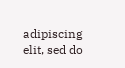adipiscing elit, sed do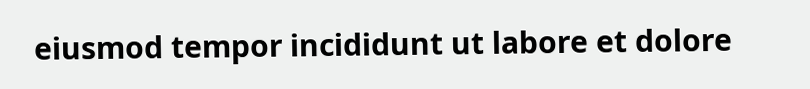eiusmod tempor incididunt ut labore et dolore